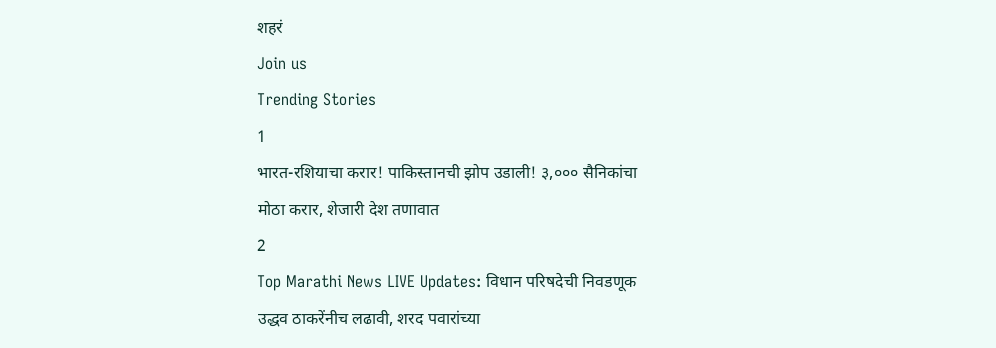शहरं
Join us
Trending Stories
1
भारत-रशियाचा करार! पाकिस्तानची झोप उडाली! ३,००० सैनिकांचा मोठा करार, शेजारी देश तणावात
2
Top Marathi News LIVE Updates: विधान परिषदेची निवडणूक उद्धव ठाकरेंनीच लढावी, शरद पवारांच्या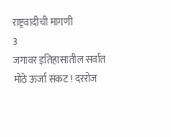राष्ट्रवादीची मागणी
3
जगावर इतिहासातील सर्वात मोठे ऊर्जा संकट! दररोज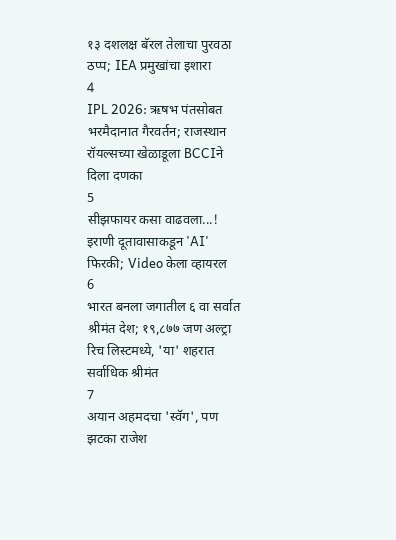१३ दशलक्ष बॅरल तेलाचा पुरवठा ठप्प; IEA प्रमुखांचा इशारा
4
IPL 2026: ऋषभ पंतसोबत भरमैदानात गैरवर्तन; राजस्थान रॉयल्सच्या खेळाडूला BCCIने दिला दणका
5
सीझफायर कसा वाढवला...! इराणी दूतावासाकडून 'AI' फिरकी; Video केला व्हायरल
6
भारत बनला जगातील ६ वा सर्वात श्रीमंत देश; १९,८७७ जण अल्ट्रा रिच लिस्टमध्ये, 'या' शहरात सर्वाधिक श्रीमंत
7
अयान अहमदचा 'स्वॅग', पण झटका राजेश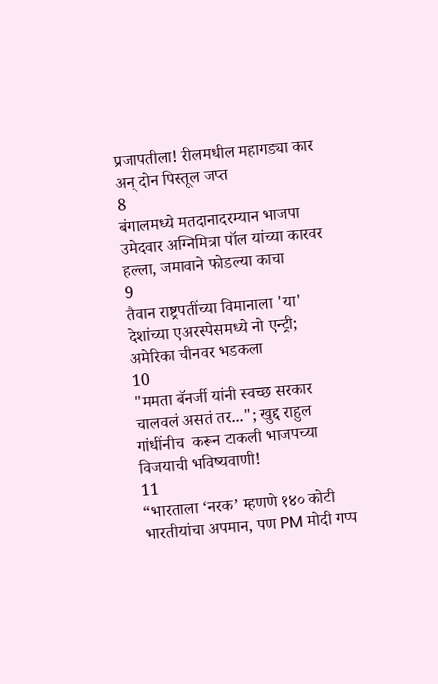प्रजापतीला! रीलमधील महागड्या कार अन् दोन पिस्तूल जप्त
8
बंगालमध्ये मतदानादरम्यान भाजपा उमेदवार अग्निमित्रा पॉल यांच्या कारवर हल्ला, जमावाने फोडल्या काचा
9
तैवान राष्ट्रपतींच्या विमानाला 'या' देशांच्या एअरस्पेसमध्ये नो एन्ट्री; अमेरिका चीनवर भडकला
10
"ममता बॅनर्जी यांनी स्वच्छ सरकार चालवलं असतं तर..."; खुद्द राहुल गांधींनीच  करून टाकली भाजपच्या विजयाची भविष्यवाणी!
11
“भारताला ‘नरक’ म्हणणे १४० कोटी भारतीयांचा अपमान, पण PM मोदी गप्प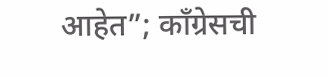आहेत”; काँग्रेसची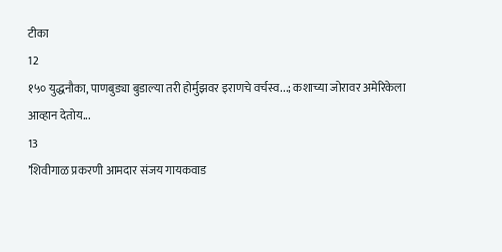टीका
12
१५० युद्धनौका, पाणबुड्या बुडाल्या तरी होर्मुझवर इराणचे वर्चस्व...; कशाच्या जोरावर अमेरिकेला आव्हान देतोय...
13
’शिवीगाळ प्रकरणी आमदार संजय गायकवाड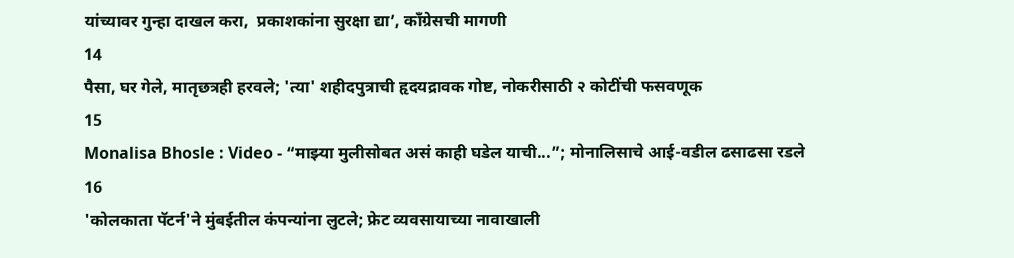यांच्यावर गुन्हा दाखल करा,  प्रकाशकांना सुरक्षा द्या’, काँग्रेसची मागणी
14
पैसा, घर गेले, मातृछत्रही हरवले; 'त्या' शहीदपुत्राची हृदयद्रावक गोष्ट, नोकरीसाठी २ कोटींची फसवणूक
15
Monalisa Bhosle : Video - “माझ्या मुलीसोबत असं काही घडेल याची...”; मोनालिसाचे आई-वडील ढसाढसा रडले
16
'कोलकाता पॅटर्न'ने मुंबईतील कंपन्यांना लुटले; फ्रेट व्यवसायाच्या नावाखाली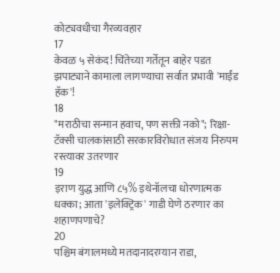कोट्यवधीचा गैरव्यवहार
17
केवळ ५ सेकंद! चिंतेच्या गर्तेतून बाहेर पडत झपाट्याने कामाला लागण्याचा सर्वात प्रभावी 'माईंड हॅक'!
18
"मराठीचा सन्मान हवाच, पण सक्ती नको"; रिक्षा-टॅक्सी चालकांसाठी सरकारविरोधात संजय निरुपम रस्त्यावर उतरणार
19
इराण युद्ध आणि ८५% इथेनॉलचा धोरणात्मक धक्का; आता 'इलेक्ट्रिक' गाडी घेणे ठरणार का शहाणपणाचे?
20
पश्चिम बंगालमध्ये मतदानादरम्यान राडा,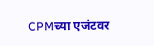CPMच्या एजंटवर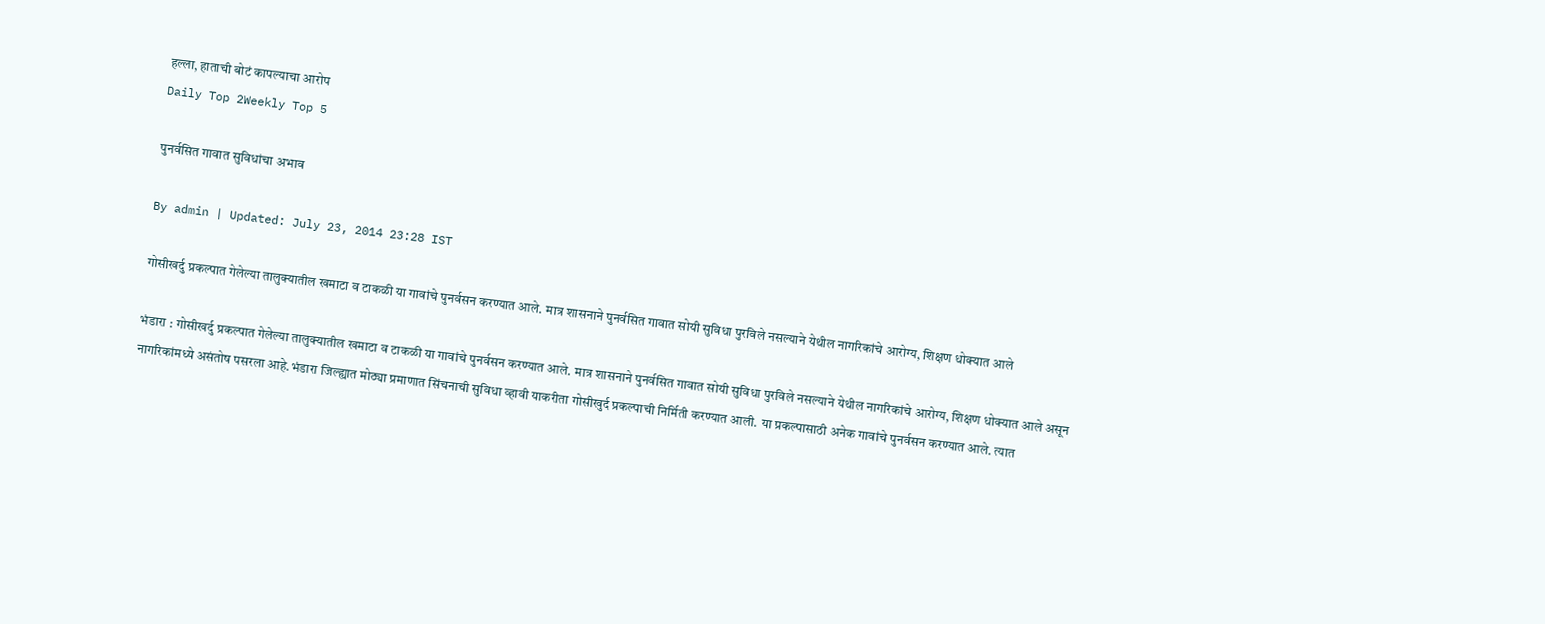हल्ला, हाताची बोटं कापल्याचा आरोप
Daily Top 2Weekly Top 5

पुनर्वसित गावात सुविधांचा अभाव

By admin | Updated: July 23, 2014 23:28 IST

गोसीखर्दु प्रकल्पात गेलेल्या तालुक्यातील खमाटा व टाकळी या गावांचे पुनर्वसन करण्यात आले. मात्र शासनाने पुनर्वसित गावात सोयी सुविधा पुरविले नसल्याने येथील नागरिकांचे आरोग्य, शिक्षण धोक्यात आले

भंडारा : गोसीखर्दु प्रकल्पात गेलेल्या तालुक्यातील खमाटा व टाकळी या गावांचे पुनर्वसन करण्यात आले. मात्र शासनाने पुनर्वसित गावात सोयी सुविधा पुरविले नसल्याने येथील नागरिकांचे आरोग्य, शिक्षण धोक्यात आले असून नागरिकांमध्ये असंतोष पसरला आहे.भंडारा जिल्ह्यात मोठ्या प्रमाणात सिंचनाची सुविधा व्हावी याकरीता गोसीखुर्द प्रकल्पाची निर्मिती करण्यात आली. या प्रकल्पासाठी अनेक गावांचे पुनर्वसन करण्यात आले. त्यात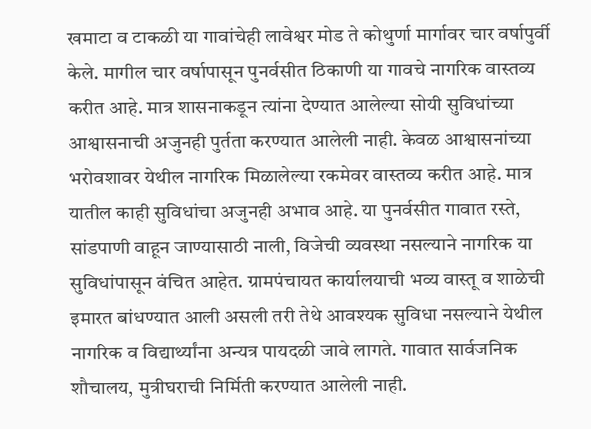खमाटा व टाकळी या गावांचेही लावेश्वर मोड ते कोथुर्णा मार्गावर चार वर्षापुर्वी केले. मागील चार वर्षापासून पुनर्वसीत ठिकाणी या गावचे नागरिक वास्तव्य करीत आहे. मात्र शासनाकडून त्यांना देण्यात आलेल्या सोयी सुविधांच्या आश्वासनाची अजुनही पुर्तता करण्यात आलेली नाही. केवळ आश्वासनांच्या भरोवशावर येथील नागरिक मिळालेल्या रकमेवर वास्तव्य करीत आहे. मात्र यातील काही सुविधांचा अजुनही अभाव आहे. या पुनर्वसीत गावात रस्ते, सांडपाणी वाहून जाण्यासाठी नाली, विजेची व्यवस्था नसल्याने नागरिक या सुविधांपासून वंचित आहेत. ग्रामपंचायत कार्यालयाची भव्य वास्तू व शाळेची इमारत बांधण्यात आली असली तरी तेथे आवश्यक सुविधा नसल्याने येथील नागरिक व विद्यार्थ्यांना अन्यत्र पायदळी जावे लागते. गावात सार्वजनिक शौचालय, मुत्रीघराची निर्मिती करण्यात आलेली नाही.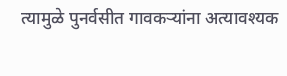त्यामुळे पुनर्वसीत गावकऱ्यांना अत्यावश्यक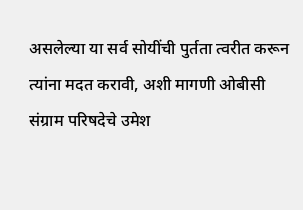असलेल्या या सर्व सोयींची पुर्तता त्वरीत करून त्यांना मदत करावी, अशी मागणी ओबीसी संग्राम परिषदेचे उमेश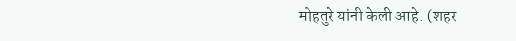मोहतुरे यांनी केली आहे. (शहर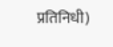प्रतिनिधी)